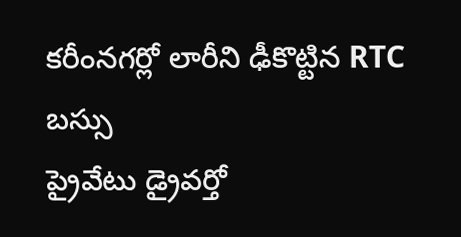కరీంనగర్లో లారీని ఢీకొట్టిన RTC బస్సు
ప్రైవేటు డ్రైవర్తో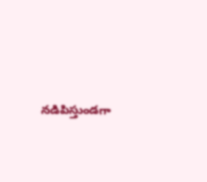నడిపిస్తుండగా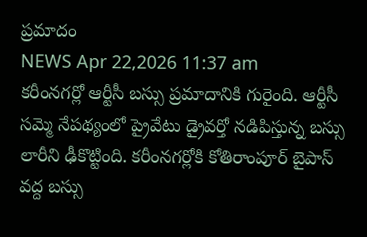ప్రమాదం
NEWS Apr 22,2026 11:37 am
కరీంనగర్లో ఆర్టీసీ బస్సు ప్రమాదానికి గురైంది. ఆర్టీసీ సమ్మె నేపథ్యంలో ప్రైవేటు డ్రైవర్తో నడిపిస్తున్న బస్సు లారీని ఢీకొట్టింది. కరీంనగర్లోకి కోతిరాంపూర్ బైపాస్ వద్ద బస్సు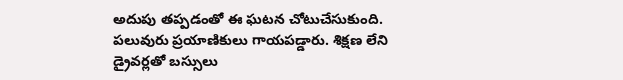అదుపు తప్పడంతో ఈ ఘటన చోటుచేసుకుంది. పలువురు ప్రయాణికులు గాయపడ్డారు. శిక్షణ లేని డ్రైవర్లతో బస్సులు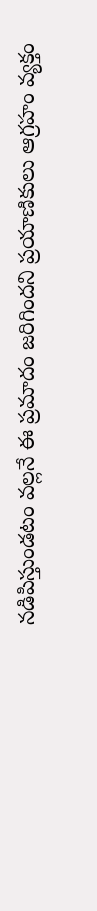నడిపిస్తుండటం వల్లనే ఈ ప్రమాదం జరిగిందని ప్రయాణికులు ఆగ్రహం వ్యక్తం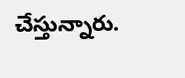చేస్తున్నారు.